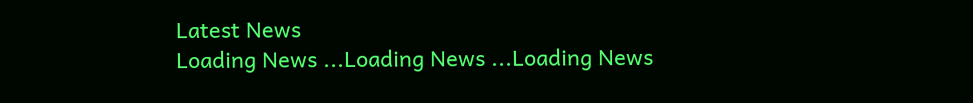Latest News
Loading News ...Loading News ...Loading News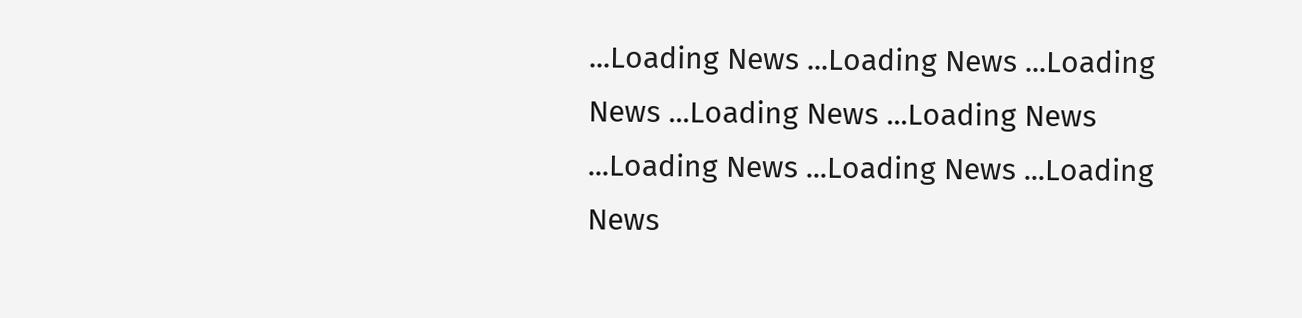...Loading News ...Loading News ...Loading News ...Loading News ...Loading News ...Loading News ...Loading News ...Loading News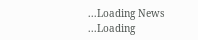...Loading News ...Loading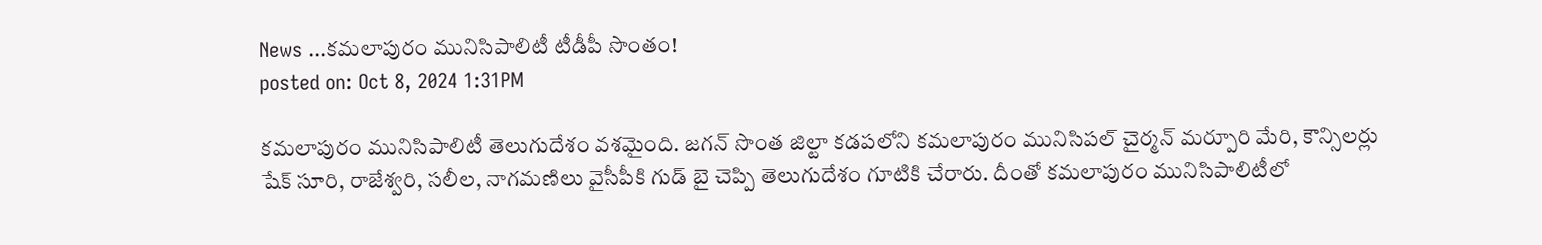News ...కమలాపురం మునిసిపాలిటీ టీడీపీ సొంతం!
posted on: Oct 8, 2024 1:31PM

కమలాపురం మునిసిపాలిటీ తెలుగుదేశం వశమైంది. జగన్ సొంత జిల్టా కడపలోని కమలాపురం మునిసిపల్ చైర్మన్ మర్పూరి మేరి, కౌన్సిలర్లు షేక్ సూరి, రాజేశ్వరి, సలీల, నాగమణిలు వైసీపీకి గుడ్ బై చెప్పి తెలుగుదేశం గూటికి చేరారు. దీంతో కమలాపురం మునిసిపాలిటీలో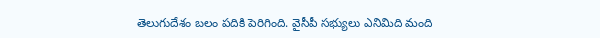తెలుగుదేశం బలం పదికి పెరిగింది. వైసీపీ సభ్యులు ఎనిమిది మంది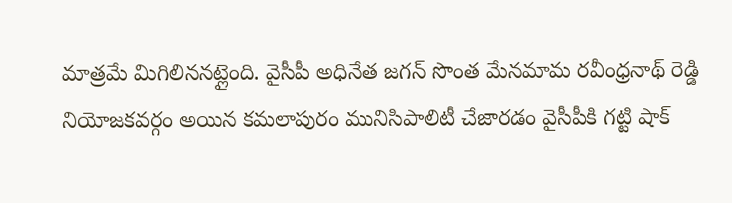మాత్రమే మిగిలిననట్లైంది. వైసీపీ అధినేత జగన్ సొంత మేనమామ రవీంధ్రనాథ్ రెడ్డి నియోజకవర్గం అయిన కమలాపురం మునిసిపాలిటీ చేజారడం వైసీపీకి గట్టి షాక్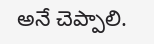అనే చెప్పాలి.